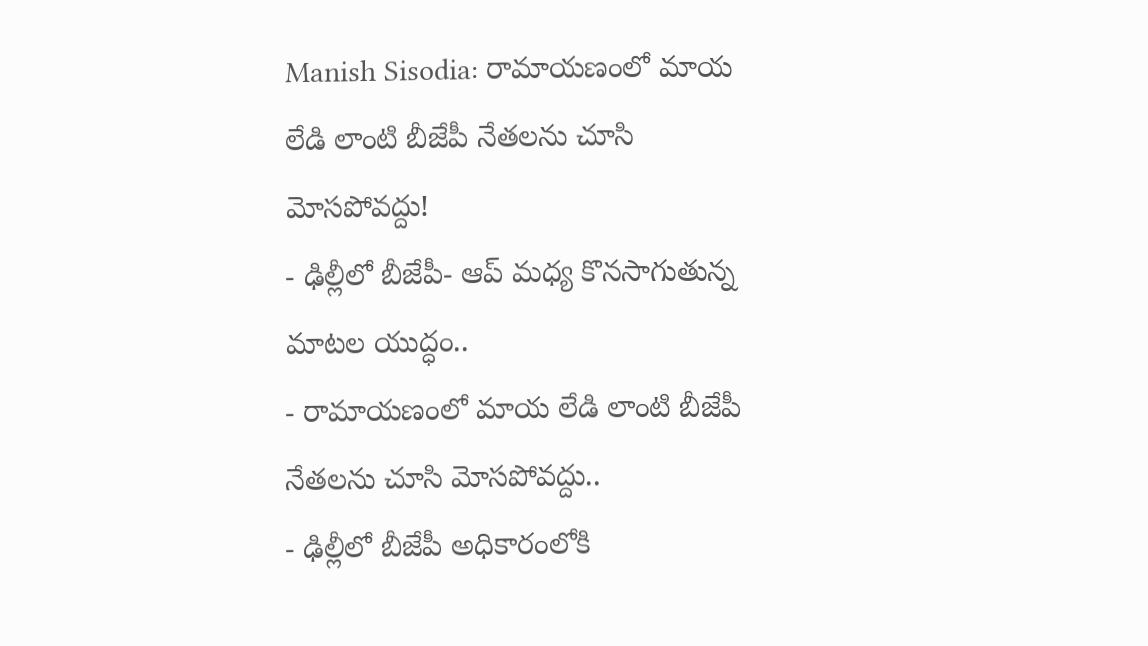Manish Sisodia: రామాయణంలో మాయ లేడి లాంటి బీజేపీ నేతలను చూసి మోసపోవద్దు!
- ఢిల్లీలో బీజేపీ- ఆప్ మధ్య కొనసాగుతున్న మాటల యుద్ధం..
- రామాయణంలో మాయ లేడి లాంటి బీజేపీ నేతలను చూసి మోసపోవద్దు..
- ఢిల్లీలో బీజేపీ అధికారంలోకి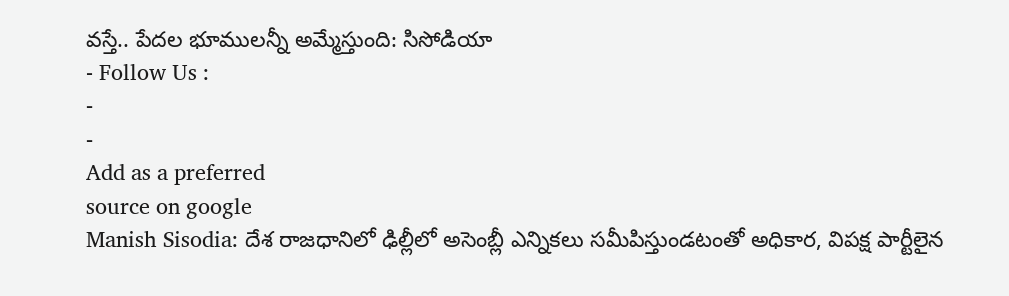వస్తే.. పేదల భూములన్నీ అమ్మేస్తుంది: సిసోడియా
- Follow Us :
-
-
Add as a preferred
source on google
Manish Sisodia: దేశ రాజధానిలో ఢిల్లీలో అసెంబ్లీ ఎన్నికలు సమీపిస్తుండటంతో అధికార, విపక్ష పార్టీలైన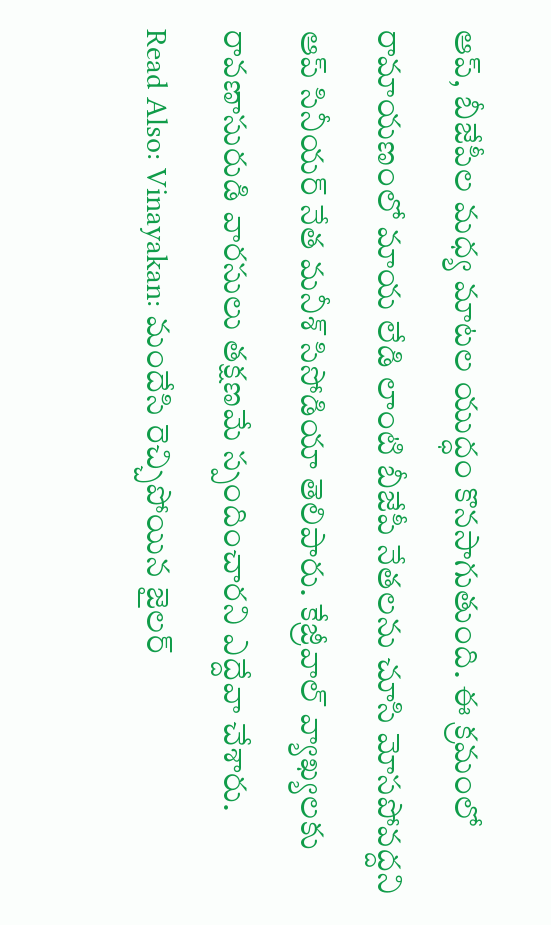ఆప్, బీజేపీల మధ్య మాటల యుద్ధం కొనసాగుతుంది. ఈ క్రమంలో రామాయణంలో మాయ లేడి లాంటి బీజేపీ నేతలను చూసి మోసపోవద్దని ఆప్ సినీయర్ నేత మనీశ్ సిసోడియా తెలిపారు. కేజ్రీవాల్ వ్యాఖ్యలకు రావణాసురుడి వారసులు తక్షణమే స్పందించారని ఎద్దేవా చేశారు.
Read Also: Vinayakan: మందేసి రెచ్చిపోయిన జైలర్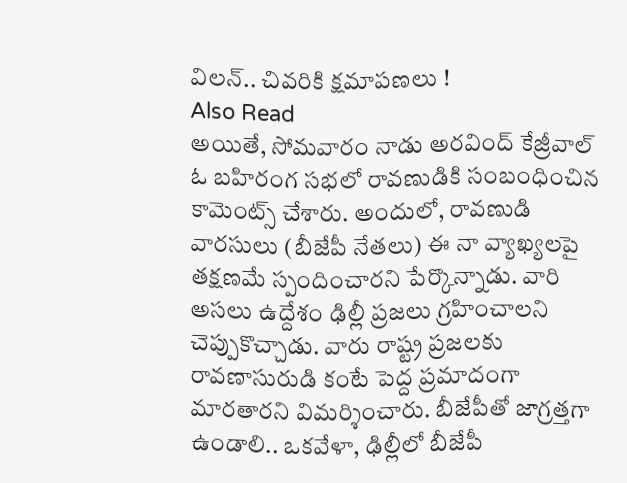విలన్.. చివరికి క్షమాపణలు !
Also Read
అయితే, సోమవారం నాడు అరవింద్ కేజ్రీవాల్ ఓ బహిరంగ సభలో రావణుడికి సంబంధించిన కామెంట్స్ చేశారు. అందులో, రావణుడి వారసులు (బీజేపీ నేతలు) ఈ నా వ్యాఖ్యలపై తక్షణమే స్పందించారని పేర్కొన్నాడు. వారి అసలు ఉద్దేశం ఢిల్లీ ప్రజలు గ్రహించాలని చెప్పుకొచ్చాడు. వారు రాష్ట్ర ప్రజలకు రావణాసురుడి కంటే పెద్ద ప్రమాదంగా మారతారని విమర్శించారు. బీజేపీతో జాగ్రత్తగా ఉండాలి.. ఒకవేళా, ఢిల్లీలో బీజేపీ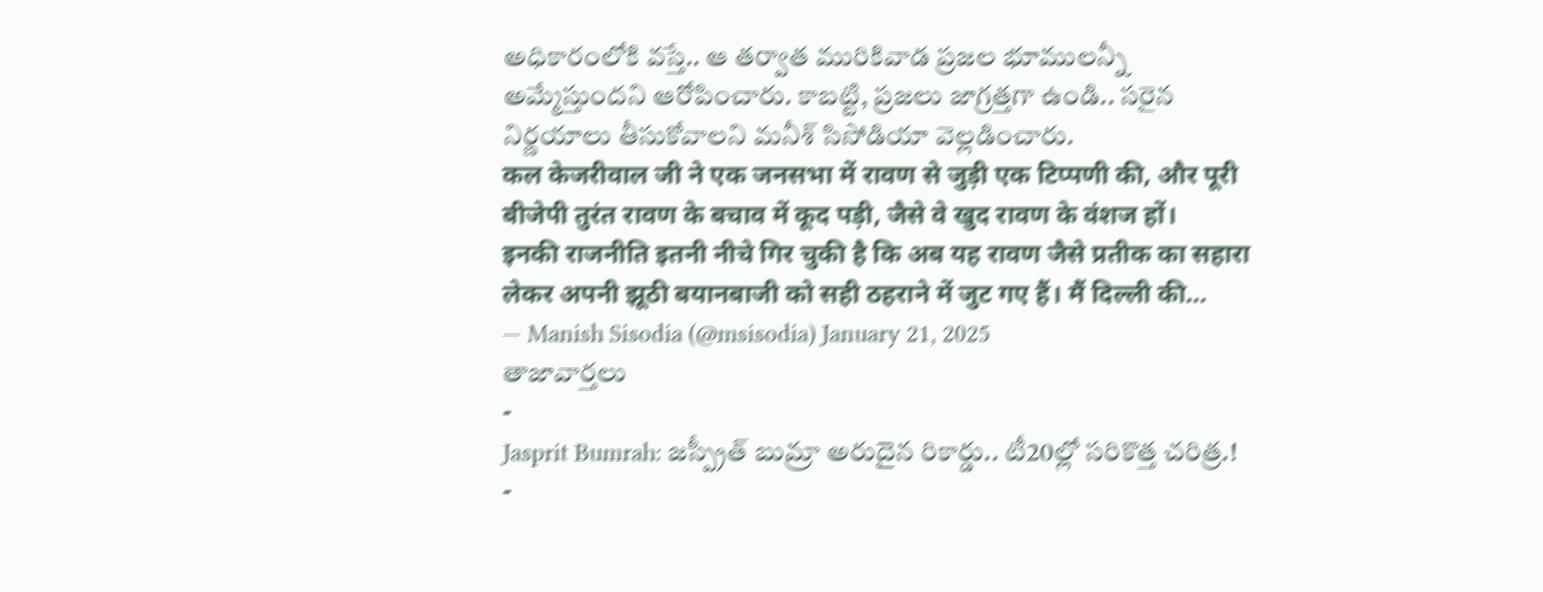అధికారంలోకి వస్తే.. ఆ తర్వాత మురికివాడ ప్రజల భూములన్నీ అమ్మేస్తుందని ఆరోపించారు. కాబట్టి, ప్రజలు జాగ్రత్తగా ఉండి.. సరైన నిర్ణయాలు తీసుకోవాలని మనీశ్ సిసోడియా వెల్లడించారు.
कल केजरीवाल जी ने एक जनसभा में रावण से जुड़ी एक टिप्पणी की, और पूरी बीजेपी तुरंत रावण के बचाव में कूद पड़ी, जैसे वे खुद रावण के वंशज हों।
इनकी राजनीति इतनी नीचे गिर चुकी है कि अब यह रावण जैसे प्रतीक का सहारा लेकर अपनी झूठी बयानबाजी को सही ठहराने में जुट गए हैं। मैं दिल्ली की…
— Manish Sisodia (@msisodia) January 21, 2025
తాజావార్తలు
-
Jasprit Bumrah: జస్ప్రీత్ బుమ్రా అరుదైన రికార్డు.. టీ20ల్లో సరికొత్త చరిత్ర.!
-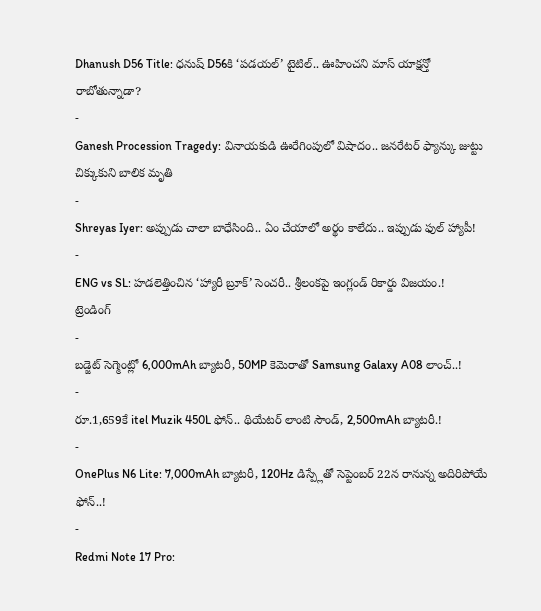Dhanush D56 Title: ధనుష్ D56కి ‘పడయల్’ టైటిల్.. ఊహించని మాస్ యాక్షన్తో రాబోతున్నాడా?
-
Ganesh Procession Tragedy: వినాయకుడి ఊరేగింపులో విషాదం.. జనరేటర్ ఫ్యాన్కు జుట్టు చిక్కుకుని బాలిక మృతి
-
Shreyas Iyer: అప్పుడు చాలా బాధేసింది.. ఏం చేయాలో అర్థం కాలేదు.. ఇప్పుడు ఫుల్ హ్యాపీ!
-
ENG vs SL: హడలెత్తించిన ‘హ్యారీ బ్రూక్’ సెంచరీ.. శ్రీలంకపై ఇంగ్లండ్ రికార్డు విజయం.!
ట్రెండింగ్
-
బడ్జెట్ సెగ్మెంట్లో 6,000mAh బ్యాటరీ, 50MP కెమెరాతో Samsung Galaxy A08 లాంచ్..!
-
రూ.1,659కే itel Muzik 450L ఫోన్.. థియేటర్ లాంటి సౌండ్, 2,500mAh బ్యాటరీ.!
-
OnePlus N6 Lite: 7,000mAh బ్యాటరీ, 120Hz డిస్ప్లేతో సెప్టెంబర్ 22న రానున్న అదిరిపోయే ఫోన్..!
-
Redmi Note 17 Pro: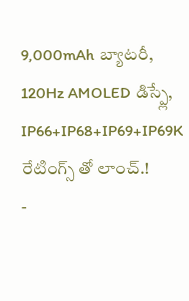9,000mAh బ్యాటరీ, 120Hz AMOLED డిస్ప్లే, IP66+IP68+IP69+IP69K రేటింగ్స్ తో లాంచ్.!
-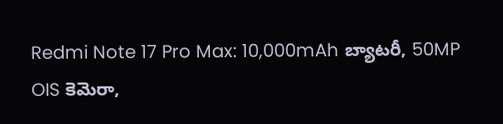Redmi Note 17 Pro Max: 10,000mAh బ్యాటరీ, 50MP OIS కెమెరా,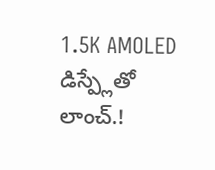1.5K AMOLED డిస్ప్లేతో లాంచ్.!